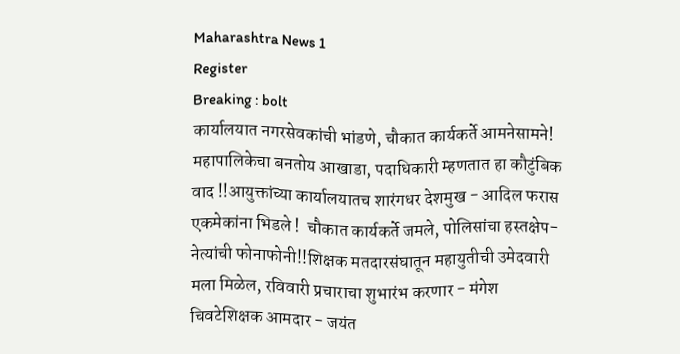Maharashtra News 1
Register
Breaking : bolt
कार्यालयात नगरसेवकांची भांडणे, चौकात कार्यकर्ते आमनेसामने! महापालिकेचा बनतोय आखाडा, पदाधिकारी म्हणतात हा कौटुंबिक वाद !!आयुक्तांच्या कार्यालयातच शारंगधर देशमुख - आदिल फरास एकमेकांना भिडले !  चौकात कार्यकर्ते जमले, पोलिसांचा हस्तक्षेप- नेत्यांची फोनाफोनी!!शिक्षक मतदारसंघातून महायुतीची उमेदवारी मला मिळेल, रविवारी प्रचाराचा शुभारंभ करणार - मंगेश चिवटेशिक्षक आमदार - जयंत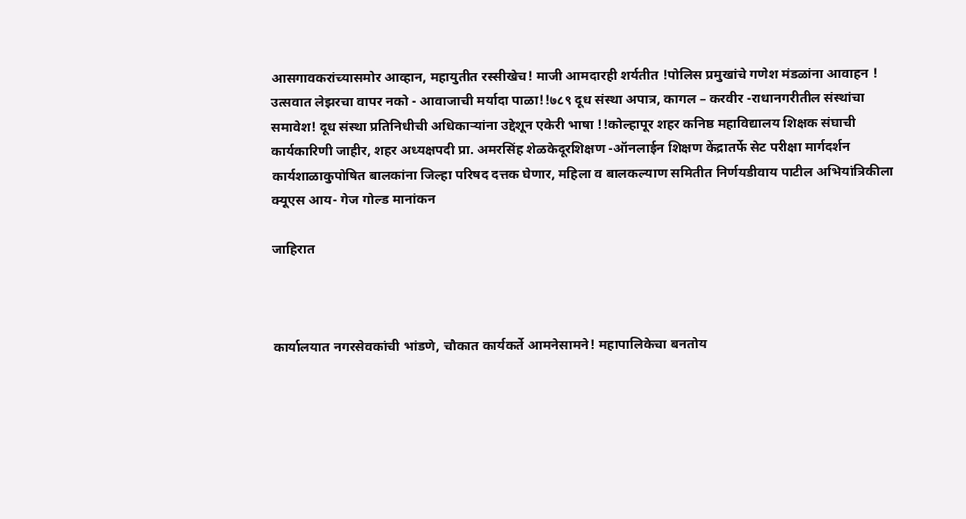आसगावकरांच्यासमोर आव्हान, महायुतीत रस्सीखेच! माजी आमदारही शर्यतीत !पोलिस प्रमुखांचे गणेश मंडळांना आवाहन ! उत्सवात लेझरचा वापर नको - आवाजाची मर्यादा पाळा!!७८९ दूध संस्था अपात्र, कागल – करवीर -राधानगरीतील संस्थांचा समावेश! दूध संस्था प्रतिनिधीची अधिकाऱ्यांना उद्देशून एकेरी भाषा !!कोल्हापूर शहर कनिष्ठ महाविद्यालय शिक्षक संघाची कार्यकारिणी जाहीर, शहर अध्यक्षपदी प्रा. अमरसिंह शेळकेदूरशिक्षण -ऑनलाईन शिक्षण केंद्रातर्फे सेट परीक्षा मार्गदर्शन कार्यशाळाकुपोषित बालकांना जिल्हा परिषद दत्तक घेणार, महिला व बालकल्याण समितीत निर्णयडीवाय पाटील अभियांत्रिकीला  क्यूएस आय- गेज गोल्ड मानांकन

जाहिरात



कार्यालयात नगरसेवकांची भांडणे, चौकात कार्यकर्ते आमनेसामने! महापालिकेचा बनतोय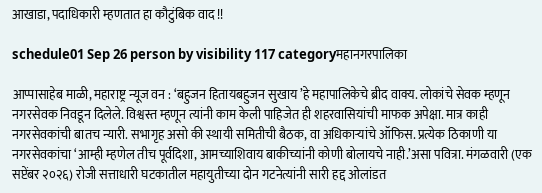आखाडा, पदाधिकारी म्हणतात हा कौटुंबिक वाद !!

schedule01 Sep 26 person by visibility 117 categoryमहानगरपालिका

आप्पासाहेब माळी, महाराष्ट्र न्यूज वन : ‘बहुजन हितायबहुजन सुखाय ’हे महापालिकेचे ब्रीद वाक्य. लोकांचे सेवक म्हणून नगरसेवक निवडून दिलेले. विश्वस्त म्हणून त्यांनी काम केली पाहिजेत ही शहरवासियांची माफक अपेक्षा. मात्र काही नगरसेवकांची बातच न्यारी. सभागृह असो की स्थायी समितीची बैठक, वा अधिकाऱ्यांचे ऑफिस. प्रत्येक ठिकाणी या नगरसेवकांचा ‘आम्ही म्हणेल तीच पूर्वदिशा, आमच्याशिवाय बाकीच्यांनी कोणी बोलायचे नाही.’असा पवित्रा. मंगळवारी (एक सप्टेंबर २०२६) रोजी सत्ताधारी घटकातील महायुतीच्या दोन गटनेत्यांनी सारी हद्द ओलांडत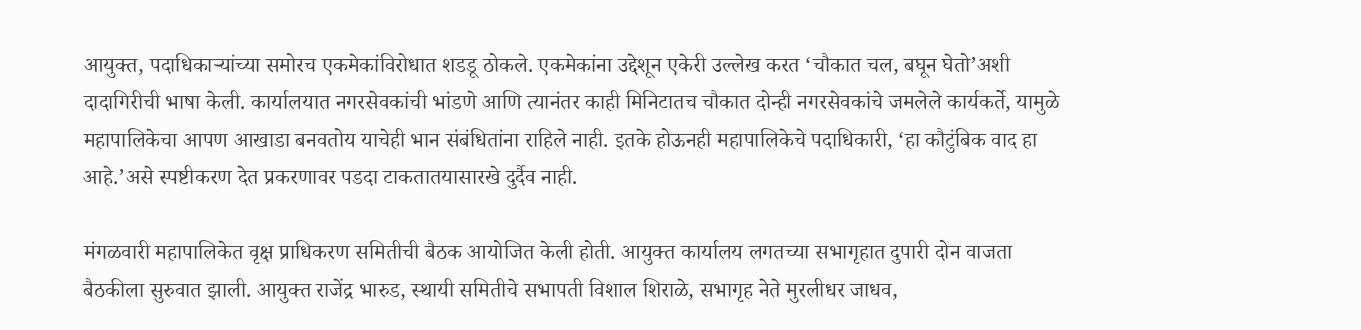आयुक्त, पदाधिकाऱ्यांच्या समोरच एकमेकांविरोधात शडडू ठोकले. एकमेकांना उद्देशून एकेरी उल्लेख करत ‘चौकात चल, बघून घेतो’अशी दादागिरीची भाषा केली. कार्यालयात नगरसेवकांची भांडणे आणि त्यानंतर काही मिनिटातच चौकात दोन्ही नगरसेवकांचे जमलेले कार्यकर्ते, यामुळे महापालिकेचा आपण आखाडा बनवतोय याचेही भान संबंधितांना राहिले नाही. इतके होऊनही महापालिकेचे पदाधिकारी, ‘हा कौटुंबिक वाद हा आहे.’असे स्पष्टीकरण देत प्रकरणावर पडदा टाकतातयासारखे दुर्दैव नाही.

मंगळवारी महापालिकेत वृक्ष प्राधिकरण समितीची बैठक आयोजित केली होती. आयुक्त कार्यालय लगतच्या सभागृहात दुपारी दोन वाजता बैठकीला सुरुवात झाली. आयुक्त राजेंद्र भारुड, स्थायी समितीचे सभापती विशाल शिराळे, सभागृह नेते मुरलीधर जाधव,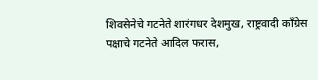शिवसेनेचे गटनेते शारंगधर देशमुख, राष्ट्रवादी काँग्रेस पक्षाचे गटनेते आदिल फरास,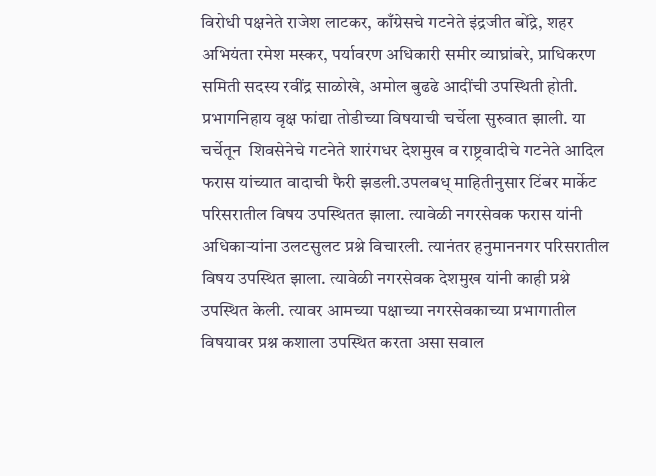विरोधी पक्षनेते राजेश लाटकर, काँग्रेसचे गटनेते इंद्रजीत बोंद्रे, शहर अभियंता रमेश मस्कर, पर्यावरण अधिकारी समीर व्याघ्रांबरे, प्राधिकरण समिती सदस्य रवींद्र साळोखे, अमोल बुढढे आदींची उपस्थिती होती. प्रभागनिहाय वृक्ष फांद्या तोडीच्या विषयाची चर्चेला सुरुवात झाली. या चर्चेतून  शिवसेनेचे गटनेते शारंगधर देशमुख व राष्ट्रवादीचे गटनेते आदिल फरास यांच्यात वादाची फैरी झडली.उपलबध् माहितीनुसार टिंबर मार्केट परिसरातील विषय उपस्थितत झाला. त्यावेळी नगरसेवक फरास यांनी अधिकाऱ्यांना उलटसुलट प्रश्ने विचारली. त्यानंतर हनुमाननगर परिसरातील विषय उपस्थित झाला. त्यावेळी नगरसेवक देशमुख यांनी काही प्रश्ने उपस्थित केली. त्यावर आमच्या पक्षाच्या नगरसेवकाच्या प्रभागातील विषयावर प्रश्न कशाला उपस्थित करता असा सवाल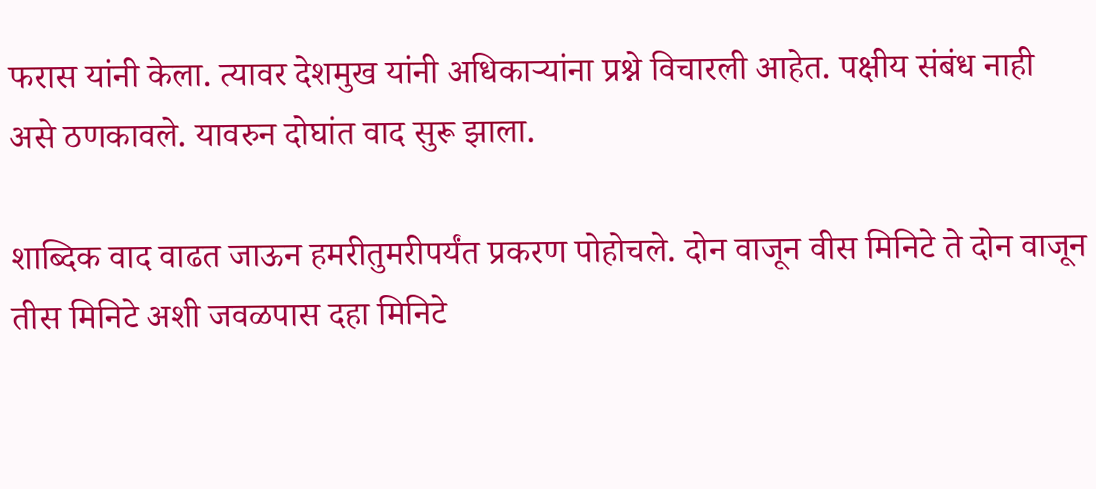फरास यांनी केला. त्यावर देशमुख यांनी अधिकाऱ्यांना प्रश्ने विचारली आहेत. पक्षीय संबंध नाही असे ठणकावले. यावरुन दोघांत वाद सुरू झाला.

शाब्दिक वाद वाढत जाऊन हमरीतुमरीपर्यंत प्रकरण पोहोचले. दोन वाजून वीस मिनिटे ते दोन वाजून तीस मिनिटे अशी जवळपास दहा मिनिटे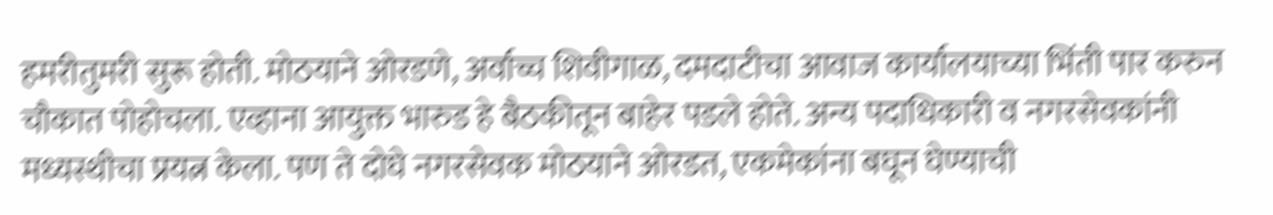हमरीतुमरी सुरू होती. मोठयाने ओरडणे, अर्वाच्च शिवीगाळ, दमदाटीचा आवाज कार्यालयाच्या भिंती पार करुन चौकात पोहोचला. एव्हाना आयुक्त भारुड हे बैठकीतून बाहेर पडले होते. अन्य पदाधिकारी व नगरसेवकांनी मध्यस्थीचा प्रयत्न केला. पण ते दोघे नगरसेवक मोठयाने ओरडत, एकमेकांना बघून घेण्याची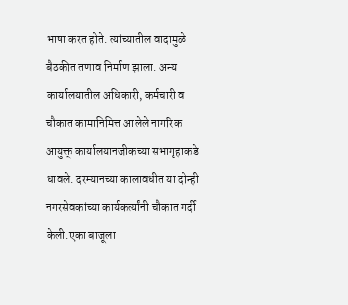भाषा करत होते. त्यांच्यातील वादामुळे बैठकीत तणाव निर्माण झाला. अन्य कार्यालयातील अधिकारी, कर्मचारी व चौकात कामानिमित्त आलेले नागरिक आयुक्त् कार्यालयानजीकच्या सभागृहाकडे धावले. दरम्यानच्या कालावधीत या दोन्ही नगरसेवकांच्या कार्यकर्त्यांनी चौकात गर्दी केली.एका बाजूला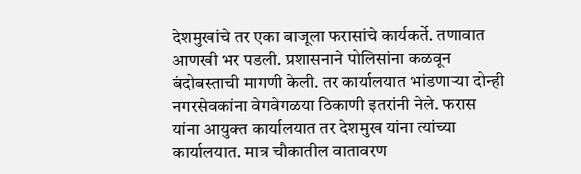देशमुखांचे तर एका बाजूला फरासांचे कार्यकर्ते. तणावात आणखी भर पडली. प्रशासनाने पोलिसांना कळवून बंदोबस्ताची मागणी केली. तर कार्यालयात भांडणाऱ्या दोन्ही नगरसेवकांना वेगवेगळया ठिकाणी इतरांनी नेले. फरास यांना आयुक्त कार्यालयात तर देशमुख यांना त्यांच्या कार्यालयात. मात्र चौकातील वातावरण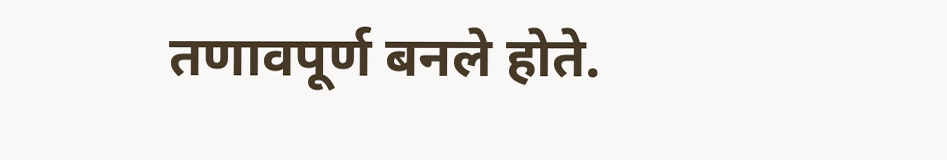तणावपूर्ण बनले होते.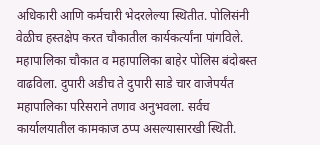अधिकारी आणि कर्मचारी भेदरलेल्या स्थितीत. पोलिसंनी वेळीच हस्तक्षेप करत चौकातील कार्यकर्त्यांना पांगविले. महापालिका चौकात व महापालिका बाहेर पोलिस बंदोबस्त वाढविला. दुपारी अडीच ते दुपारी साडे चार वाजेपर्यंत महापालिका परिसराने तणाव अनुभवला. सर्वच कार्यालयातील कामकाज ठप्प असल्यासारखी स्थिती.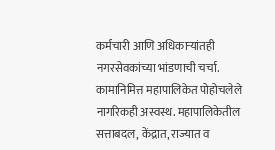कर्मचारी आणि अधिकाऱ्यांतही नगरसेवकांच्या भांडणाची चर्चा. कामानिमित्त महापालिकेत पोहोचलेले नागरिकही अस्वस्थ. महापालिकेतील सत्ताबदल, केंद्रात, राज्यात व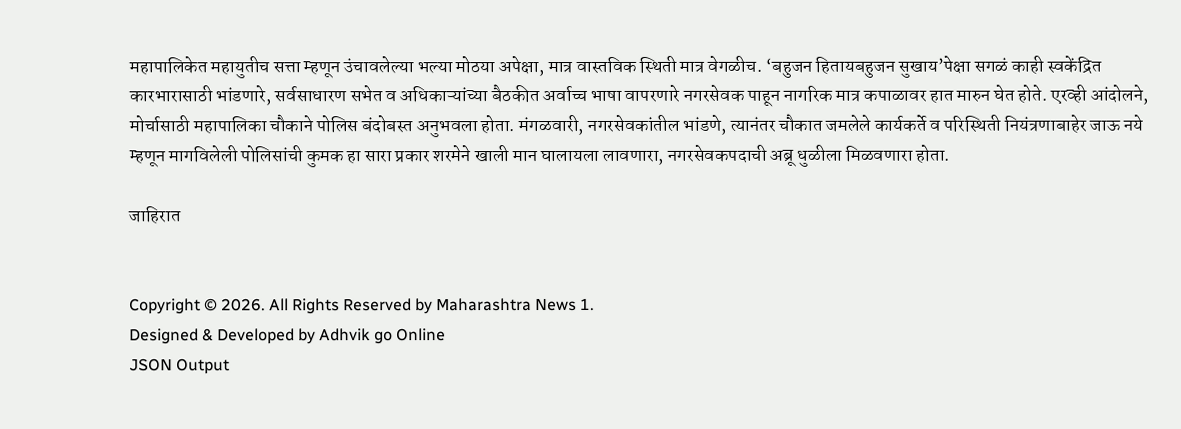महापालिकेत महायुतीच सत्ता म्हणून उंचावलेल्या भल्या मोठया अपेक्षा, मात्र वास्तविक स्थिती मात्र वेगळीच. ‘बहुजन हितायबहुजन सुखाय’पेक्षा सगळं काही स्वकेंद्रित कारभारासाठी भांडणारे, सर्वसाधारण सभेत व अधिकाऱ्यांच्या बैठकीत अर्वाच्च भाषा वापरणारे नगरसेवक पाहून नागरिक मात्र कपाळावर हात मारुन घेत होते. एरव्ही आंदोलने, मोर्चासाठी महापालिका चौकाने पोलिस बंदोबस्त अनुभवला होता. मंगळवारी, नगरसेवकांतील भांडणे, त्यानंतर चौकात जमलेले कार्यकर्ते व परिस्थिती नियंत्रणाबाहेर जाऊ नये म्हणून मागविलेली पोलिसांची कुमक हा सारा प्रकार शरमेने खाली मान घालायला लावणारा, नगरसेवकपदाची अब्रू धुळीला मिळवणारा होता.

जाहिरात


Copyright © 2026. All Rights Reserved by Maharashtra News 1.
Designed & Developed by Adhvik go Online
JSON Output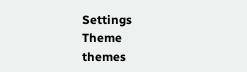Settings
Theme
themes